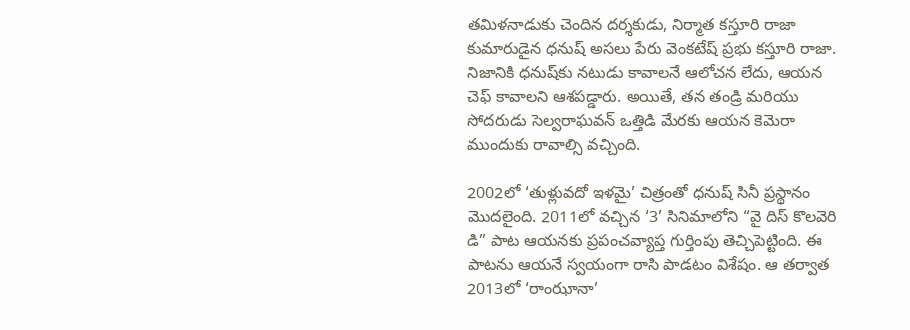తమిళనాడుకు చెందిన దర్శకుడు, నిర్మాత కస్తూరి రాజా కుమారుడైన ధనుష్ అసలు పేరు వెంకటేష్ ప్రభు కస్తూరి రాజా. నిజానికి ధనుష్‌కు నటుడు కావాలనే ఆలోచన లేదు, ఆయన చెఫ్ కావాలని ఆశపడ్డారు. అయితే, తన తండ్రి మరియు సోదరుడు సెల్వరాఘవన్ ఒత్తిడి మేరకు ఆయన కెమెరా ముందుకు రావాల్సి వచ్చింది.

2002లో ‘తుళ్లువదో ఇళమై’ చిత్రంతో ధనుష్ సినీ ప్రస్థానం మొదలైంది. 2011లో వచ్చిన ‘3’ సినిమాలోని “వై దిస్ కొలవెరి డి” పాట ఆయనకు ప్రపంచవ్యాప్త గుర్తింపు తెచ్చిపెట్టింది. ఈ పాటను ఆయనే స్వయంగా రాసి పాడటం విశేషం. ఆ తర్వాత 2013లో ‘రాంఝానా’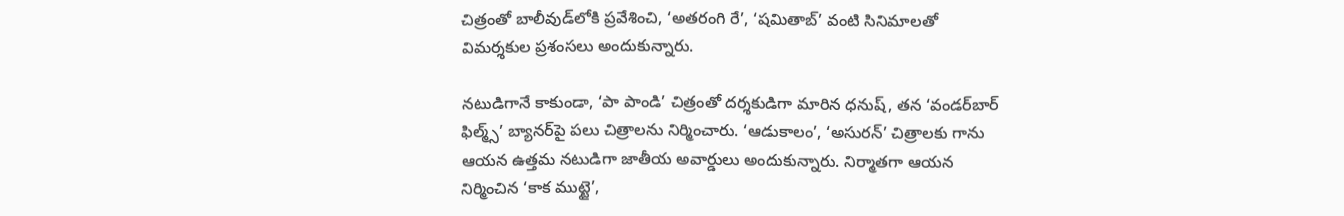చిత్రంతో బాలీవుడ్‌లోకి ప్రవేశించి, ‘అతరంగి రే’, ‘షమితాబ్’ వంటి సినిమాలతో విమర్శకుల ప్రశంసలు అందుకున్నారు.

నటుడిగానే కాకుండా, ‘పా పాండి’ చిత్రంతో దర్శకుడిగా మారిన ధనుష్, తన ‘వండర్‌బార్ ఫిల్మ్స్’ బ్యానర్‌పై పలు చిత్రాలను నిర్మించారు. ‘ఆడుకాలం’, ‘అసురన్’ చిత్రాలకు గాను ఆయన ఉత్తమ నటుడిగా జాతీయ అవార్డులు అందుకున్నారు. నిర్మాతగా ఆయన నిర్మించిన ‘కాక ముట్టై’,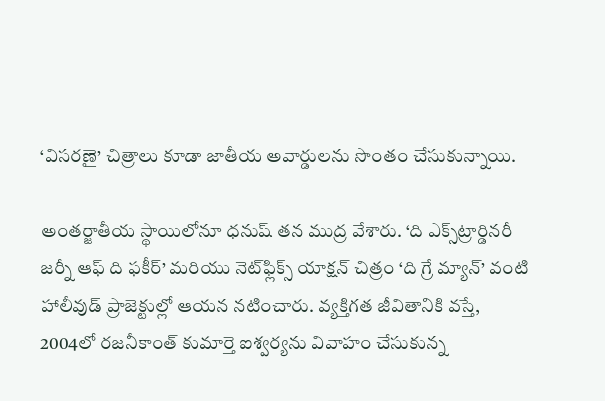‘విసరణై’ చిత్రాలు కూడా జాతీయ అవార్డులను సొంతం చేసుకున్నాయి.

అంతర్జాతీయ స్థాయిలోనూ ధనుష్ తన ముద్ర వేశారు. ‘ది ఎక్స్‌ట్రార్డినరీ జర్నీ ఆఫ్ ది ఫకీర్’ మరియు నెట్‌ఫ్లిక్స్ యాక్షన్ చిత్రం ‘ది గ్రే మ్యాన్’ వంటి హాలీవుడ్ ప్రాజెక్టుల్లో ఆయన నటించారు. వ్యక్తిగత జీవితానికి వస్తే, 2004లో రజనీకాంత్ కుమార్తె ఐశ్వర్యను వివాహం చేసుకున్న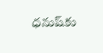ధనుష్‌కు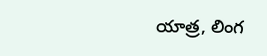యాత్ర, లింగ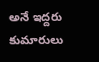అనే ఇద్దరు కుమారులు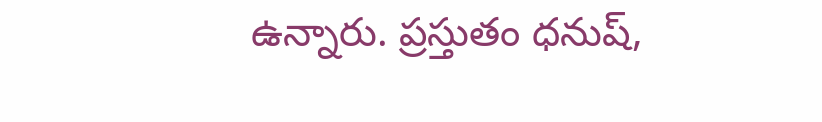ఉన్నారు. ప్రస్తుతం ధనుష్,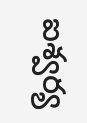ఐశ్వర్య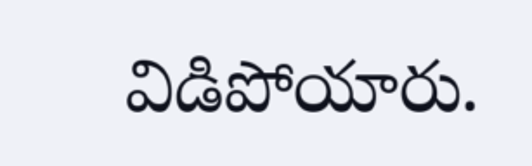విడిపోయారు.